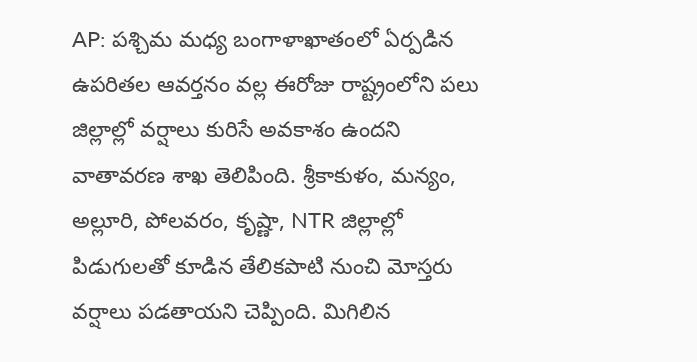AP: పశ్చిమ మధ్య బంగాళాఖాతంలో ఏర్పడిన ఉపరితల ఆవర్తనం వల్ల ఈరోజు రాష్ట్రంలోని పలు జిల్లాల్లో వర్షాలు కురిసే అవకాశం ఉందని వాతావరణ శాఖ తెలిపింది. శ్రీకాకుళం, మన్యం, అల్లూరి, పోలవరం, కృష్ణా, NTR జిల్లాల్లో పిడుగులతో కూడిన తేలికపాటి నుంచి మోస్తరు వర్షాలు పడతాయని చెప్పింది. మిగిలిన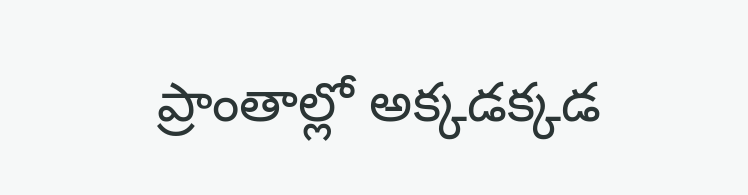ప్రాంతాల్లో అక్కడక్కడ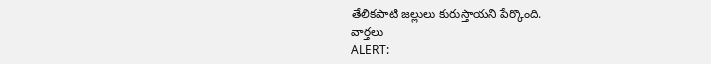తేలికపాటి జల్లులు కురుస్తాయని పేర్కొంది.
వార్తలు
ALERT: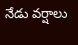నేడు వర్షాలు